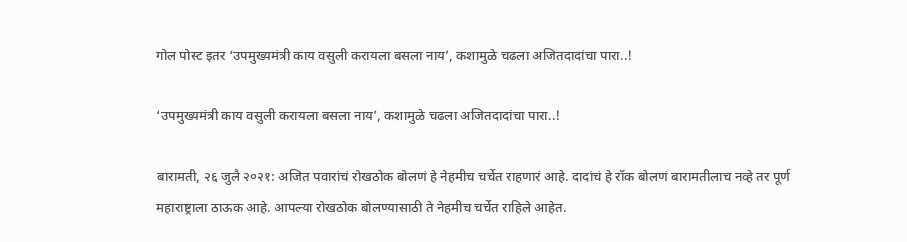गोल पोस्ट इतर ‘उपमुख्यमंत्री काय वसुली करायला बसला नाय’, कशामुळे चढला अजितदादांचा पारा..!

‘उपमुख्यमंत्री काय वसुली करायला बसला नाय’, कशामुळे चढला अजितदादांचा पारा..!

बारामती, २६ जुलै २०२१: अजित पवारांचं रोखठोक बोलणं हे नेहमीच चर्चेत राहणारं आहे. दादांचं हे रॉक बोलणं बारामतीलाच नव्हे तर पूर्ण महाराष्ट्राला ठाऊक आहे. आपल्या रोखठोक बोलण्यासाठी ते नेहमीच चर्चेत राहिले आहेत.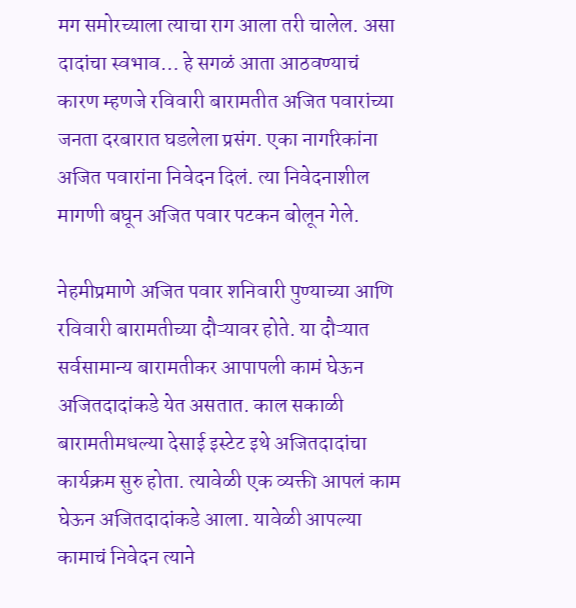मग समोरच्याला त्याचा राग आला तरी चालेल. असा दादांचा स्वभाव… हे सगळं आता आठवण्याचं कारण म्हणजे रविवारी बारामतीत अजित पवारांच्या जनता दरबारात घडलेला प्रसंग. एका नागरिकांना अजित पवारांना निवेदन दिलं. त्या निवेदनाशील मागणी बघून अजित पवार पटकन बोलून गेले.

नेहमीप्रमाणे अजित पवार शनिवारी पुण्याच्या आणि रविवारी बारामतीच्या दौऱ्यावर होते. या दौऱ्यात सर्वसामान्य बारामतीकर आपापली कामं घेऊन अजितदादांकडे येत असतात. काल सकाळी बारामतीमधल्या देसाई इस्टेट इथे अजितदादांचा कार्यक्रम सुरु होता. त्यावेळी एक व्यक्ती आपलं काम घेऊन अजितदादांकडे आला. यावेळी आपल्या कामाचं निवेदन त्याने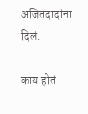अजितदादांना दिलं.

काय होतं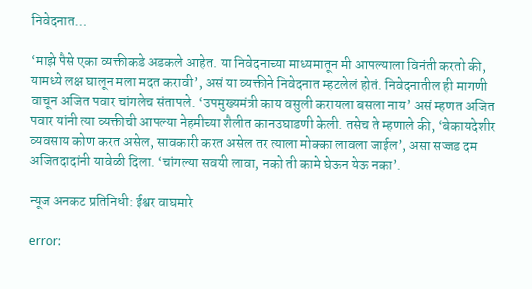निवेदनात…

‘माझे पैसे एका व्यक्तीकडे अडकले आहेत. या निवेदनाच्या माध्यमातून मी आपल्याला विनंती करतो की, यामध्ये लक्ष घालून मला मदत करावी’, असं या व्यक्तीने निवेदनात म्हटलेलं होतं. निवेदनातील ही मागणी वाचून अजित पवार चांगलेच संतापले. ‘उपमुख्यमंत्री काय वसुली करायला बसला नाय’ असं म्हणत अजित पवार यांनी त्या व्यक्तीची आपल्या नेहमीच्या शैलीत कानउघाडणी केली. तसेच ते म्हणाले की, ‘बेकायदेशीर व्यवसाय कोण करत असेल, सावकारी करत असेल तर त्याला मोक्का लावला जाईल’, असा सज्जड दम अजितदादांनी यावेळी दिला. ‘चांगल्या सवयी लावा, नको ती कामे घेऊन येऊ नका’.

न्यूज अनकट प्रतिनिधी: ईश्वर वाघमारे

error: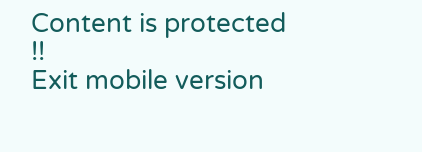Content is protected !!
Exit mobile version